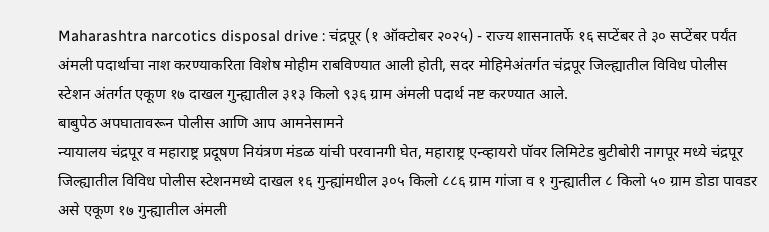Maharashtra narcotics disposal drive : चंद्रपूर (१ ऑक्टोबर २०२५) - राज्य शासनातर्फे १६ सप्टेंबर ते ३० सप्टेंबर पर्यंत अंमली पदार्थाचा नाश करण्याकरिता विशेष मोहीम राबविण्यात आली होती, सदर मोहिमेअंतर्गत चंद्रपूर जिल्ह्यातील विविध पोलीस स्टेशन अंतर्गत एकूण १७ दाखल गुन्ह्यातील ३१३ किलो ९३६ ग्राम अंमली पदार्थ नष्ट करण्यात आले.
बाबुपेठ अपघातावरून पोलीस आणि आप आमनेसामने
न्यायालय चंद्रपूर व महाराष्ट्र प्रदूषण नियंत्रण मंडळ यांची परवानगी घेत, महाराष्ट्र एन्व्हायरो पॉवर लिमिटेड बुटीबोरी नागपूर मध्ये चंद्रपूर जिल्ह्यातील विविध पोलीस स्टेशनमध्ये दाखल १६ गुन्ह्यांमधील ३०५ किलो ८८६ ग्राम गांजा व १ गुन्ह्यातील ८ किलो ५० ग्राम डोडा पावडर असे एकूण १७ गुन्ह्यातील अंमली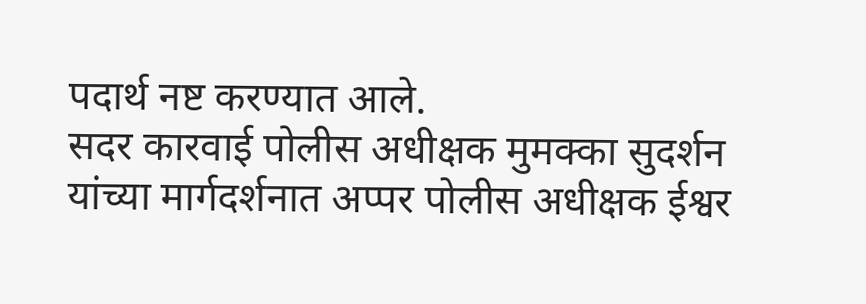पदार्थ नष्ट करण्यात आले.
सदर कारवाई पोलीस अधीक्षक मुमक्का सुदर्शन यांच्या मार्गदर्शनात अप्पर पोलीस अधीक्षक ईश्वर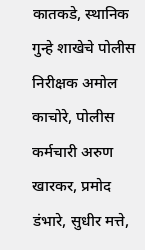कातकडे, स्थानिक गुन्हे शाखेचे पोलीस निरीक्षक अमोल काचोरे, पोलीस कर्मचारी अरुण खारकर, प्रमोद डंभारे, सुधीर मत्ते,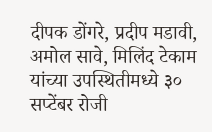दीपक डोंगरे, प्रदीप मडावी, अमोल सावे, मिलिंद टेकाम यांच्या उपस्थितीमध्ये ३० सप्टेंबर रोजी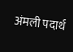अंमली पदार्थ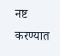नष्ट करण्यात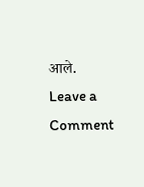आले.
Leave a Comment